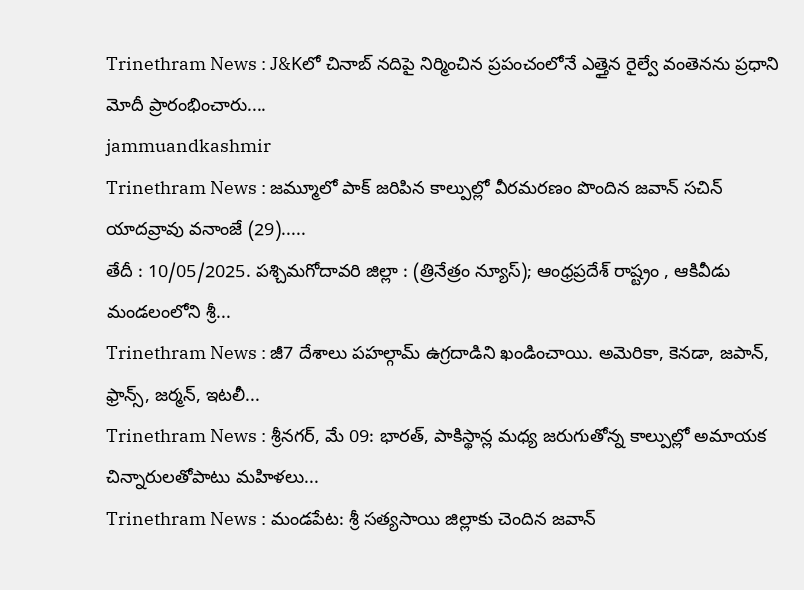Trinethram News : J&Kలో చినాబ్ నదిపై నిర్మించిన ప్రపంచంలోనే ఎత్తైన రైల్వే వంతెనను ప్రధాని మోదీ ప్రారంభించారు....
jammuandkashmir
Trinethram News : జమ్మూలో పాక్ జరిపిన కాల్పుల్లో వీరమరణం పొందిన జవాన్ సచిన్ యాదవ్రావు వనాంజే (29).....
తేదీ : 10/05/2025. పశ్చిమగోదావరి జిల్లా : (త్రినేత్రం న్యూస్); ఆంధ్రప్రదేశ్ రాష్ట్రం , ఆకివీడు మండలంలోని శ్రీ...
Trinethram News : జీ7 దేశాలు పహల్గామ్ ఉగ్రదాడిని ఖండించాయి. అమెరికా, కెనడా, జపాన్, ఫ్రాన్స్, జర్మన్, ఇటలీ...
Trinethram News : శ్రీనగర్, మే 09: భారత్, పాకిస్థాన్ల మధ్య జరుగుతోన్న కాల్పుల్లో అమాయక చిన్నారులతోపాటు మహిళలు...
Trinethram News : మండపేట: శ్రీ సత్యసాయి జిల్లాకు చెందిన జవాన్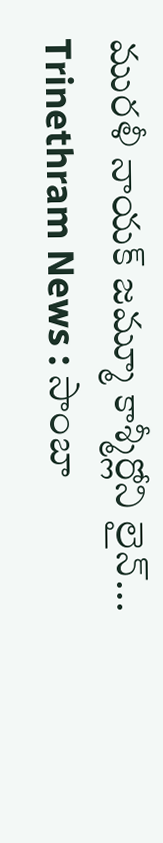మురళీ నాయక్ జమ్మూ కాశ్మీర్లోని లైన్...
Trinethram News : సాంబా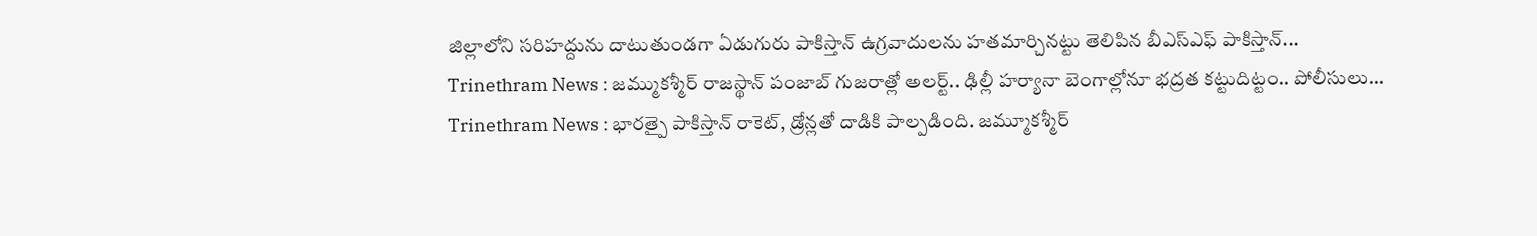జిల్లాలోని సరిహద్దును దాటుతుండగా ఏడుగురు పాకిస్తాన్ ఉగ్రవాదులను హతమార్చినట్టు తెలిపిన బీఎస్ఎఫ్ పాకిస్తాన్...
Trinethram News : జమ్ముకశ్మీర్ రాజస్థాన్ పంజాబ్ గుజరాత్లో అలర్ట్.. ఢిల్లీ హర్యానా బెంగాల్లోనూ భద్రత కట్టుదిట్టం.. పోలీసులు...
Trinethram News : భారత్పై పాకిస్తాన్ రాకెట్, డ్రోన్లతో దాడికి పాల్పడింది. జమ్మూకశ్మీర్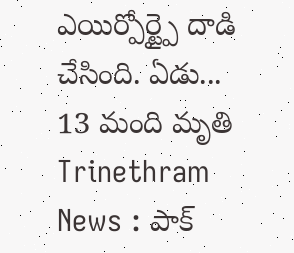ఎయిర్పోర్ట్పై దాడి చేసింది. ఏడు...
13 మంది మృతి Trinethram News : పాక్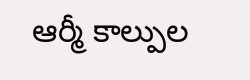ఆర్మీ కాల్పుల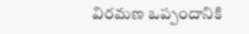విరమణ ఒప్పందానికి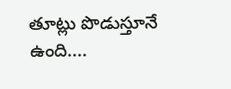తూట్లు పొడుస్తూనే ఉంది....